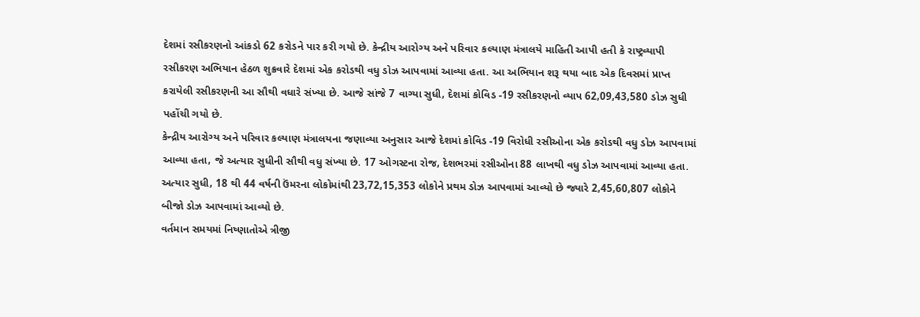દેશમાં રસીકરણનો આંકડો 62 કરોડને પાર કરી ગયો છે. કેન્દ્રીય આરોગ્ય અને પરિવાર કલ્યાણ મંત્રાલયે માહિતી આપી હતી કે રાષ્ટ્રવ્યાપી રસીકરણ અભિયાન હેઠળ શુક્રવારે દેશમાં એક કરોડથી વધુ ડોઝ આપવામાં આવ્યા હતા. આ અભિયાન શરૂ થયા બાદ એક દિવસમાં પ્રાપ્ત કરાયેલી રસીકરણની આ સૌથી વધારે સંખ્યા છે. આજે સાંજે 7 વાગ્યા સુધી, દેશમાં કોવિડ -19 રસીકરણનો વ્યાપ 62,09,43,580 ડોઝ સુધી પહોંચી ગયો છે.
કેન્દ્રીય આરોગ્ય અને પરિવાર કલ્યાણ મંત્રાલયના જણાવ્યા અનુસાર આજે દેશમાં કોવિડ -19 વિરોધી રસીઓના એક કરોડથી વધુ ડોઝ આપવામાં આવ્યા હતા, જે અત્યાર સુધીની સૌથી વધુ સંખ્યા છે. 17 ઓગસ્ટના રોજ, દેશભરમાં રસીઓના 88 લાખથી વધુ ડોઝ આપવામાં આવ્યા હતા. અત્યાર સુધી, 18 થી 44 વર્ષની ઉંમરના લોકોમાંથી 23,72,15,353 લોકોને પ્રથમ ડોઝ આપવામાં આવ્યો છે જ્યારે 2,45,60,807 લોકોને બીજો ડોઝ આપવામાં આવ્યો છે.
વર્તમાન સમયમાં નિષ્ણાતોએ ત્રીજી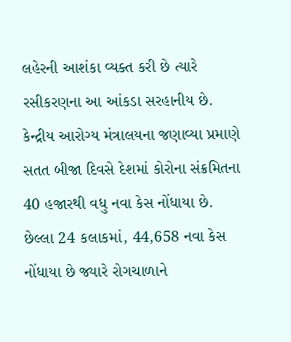લહેરની આશંકા વ્યક્ત કરી છે ત્યારે રસીકરણના આ આંકડા સરહાનીય છે. કેન્દ્રીય આરોગ્ય મંત્રાલયના જણાવ્યા પ્રમાણે સતત બીજા દિવસે દેશમાં કોરોના સંક્રમિતના 40 હજારથી વધુ નવા કેસ નોંધાયા છે. છેલ્લા 24 કલાકમાં, 44,658 નવા કેસ નોંધાયા છે જ્યારે રોગચાળાને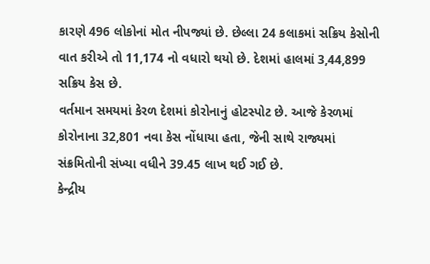કારણે 496 લોકોનાં મોત નીપજ્યાં છે. છેલ્લા 24 કલાકમાં સક્રિય કેસોની વાત કરીએ તો 11,174 નો વધારો થયો છે. દેશમાં હાલમાં 3,44,899 સક્રિય કેસ છે.
વર્તમાન સમયમાં કેરળ દેશમાં કોરોનાનું હોટસ્પોટ છે. આજે કેરળમાં કોરોનાના 32,801 નવા કેસ નોંધાયા હતા, જેની સાથે રાજ્યમાં સંક્રમિતોની સંખ્યા વધીને 39.45 લાખ થઈ ગઈ છે.
કેન્દ્રીય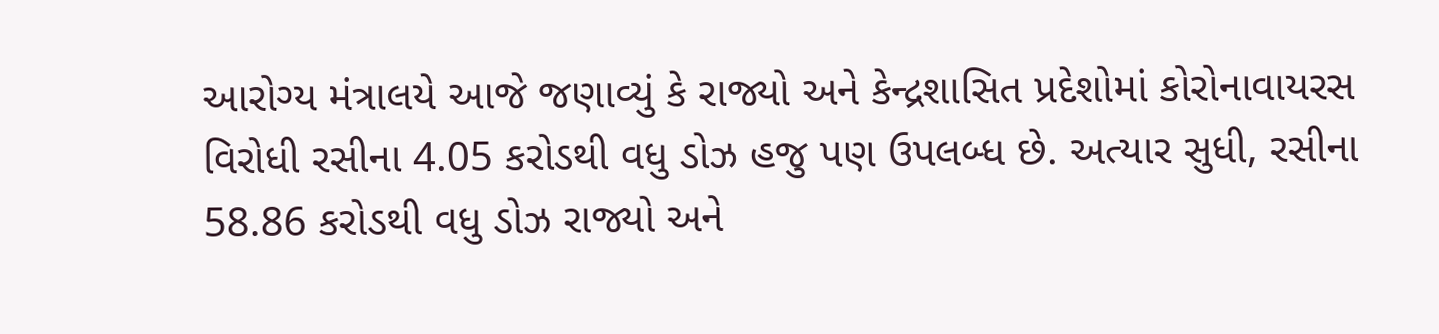આરોગ્ય મંત્રાલયે આજે જણાવ્યું કે રાજ્યો અને કેન્દ્રશાસિત પ્રદેશોમાં કોરોનાવાયરસ વિરોધી રસીના 4.05 કરોડથી વધુ ડોઝ હજુ પણ ઉપલબ્ધ છે. અત્યાર સુધી, રસીના 58.86 કરોડથી વધુ ડોઝ રાજ્યો અને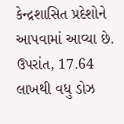કેન્દ્રશાસિત પ્રદેશોને આપવામાં આવ્યા છે. ઉપરાંત, 17.64 લાખથી વધુ ડોઝ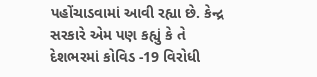પહોંચાડવામાં આવી રહ્યા છે. કેન્દ્ર સરકારે એમ પણ કહ્યું કે તે દેશભરમાં કોવિડ -19 વિરોધી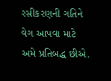રસીકરણની ગતિને વેગ આપવા માટે અમે પ્રતિબદ્ધ છીએ.